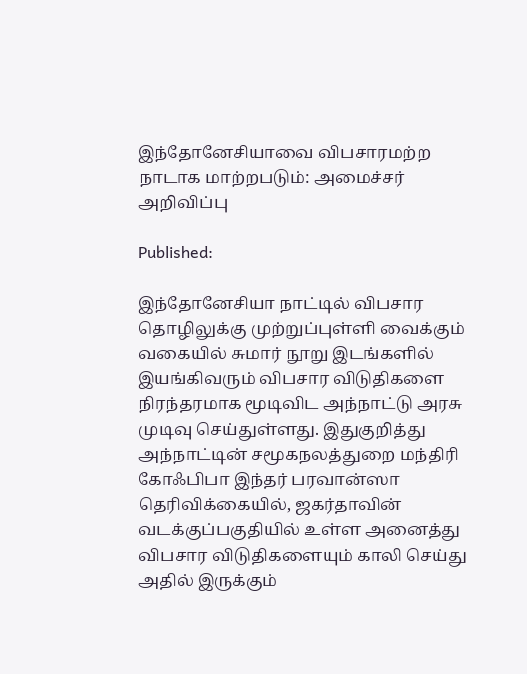இந்தோனேசியாவை விபசாரமற்ற நாடாக மாற்றபடும்: அமைச்சர் அறிவிப்பு

Published:

இந்தோனேசியா நாட்டில் விபசார தொழிலுக்கு முற்றுப்புள்ளி வைக்கும் வகையில் சுமார் நூறு இடங்களில் இயங்கிவரும் விபசார விடுதிகளை நிரந்தரமாக மூடிவிட அந்நாட்டு அரசு முடிவு செய்துள்ளது. இதுகுறித்து அந்நாட்டின் சமூகநலத்துறை மந்திரி கோஃபிபா இந்தர் பரவான்ஸா தெரிவிக்கையில், ஜகர்தாவின் வடக்குப்பகுதியில் உள்ள அனைத்து விபசார விடுதிகளையும் காலி செய்து அதில் இருக்கும்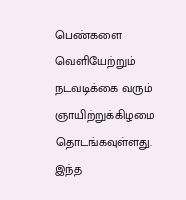பெண்களை வெளியேற்றும் நடவடிக்கை வரும் ஞாயிற்றுக்கிழமை தொடங்கவுள்ளது. இந்த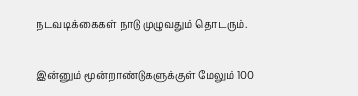நடவடிக்கைகள் நாடு முழுவதும் தொடரும்.

இன்னும் மூன்றாண்டுகளுக்குள் மேலும் 100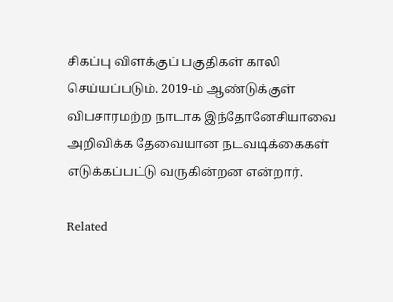சிகப்பு விளக்குப் பகுதிகள் காலி செய்யப்படும். 2019-ம் ஆண்டுக்குள் விபசாரமற்ற நாடாக இந்தோனேசியாவை அறிவிக்க தேவையான நடவடிக்கைகள் எடுக்கப்பட்டு வருகின்றன என்றார்.

Related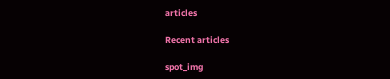articles

Recent articles

spot_img